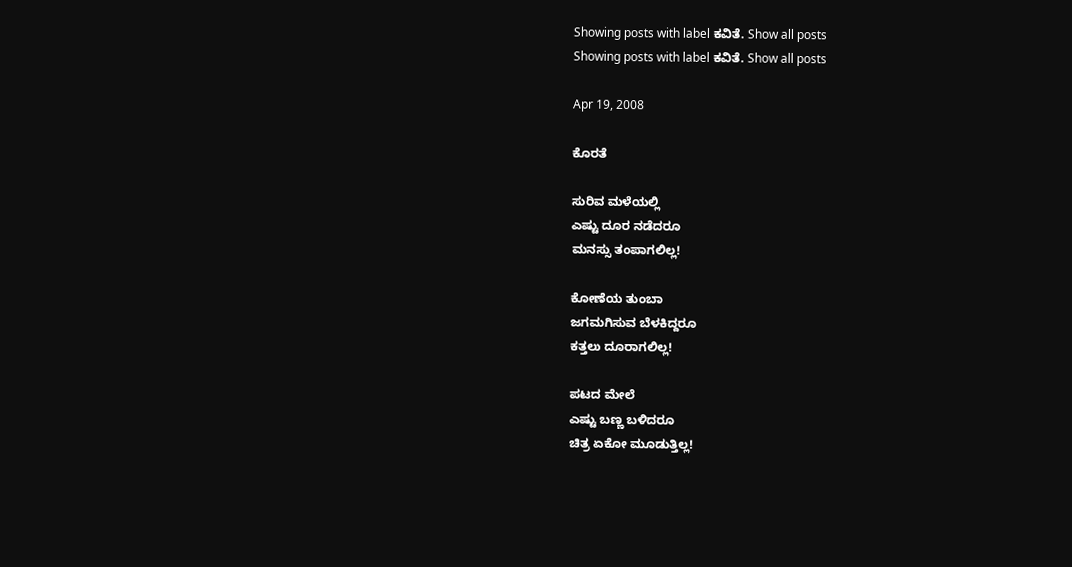Showing posts with label ಕವಿತೆ. Show all posts
Showing posts with label ಕವಿತೆ. Show all posts

Apr 19, 2008

ಕೊರತೆ

ಸುರಿವ ಮಳೆಯಲ್ಲಿ
ಎಷ್ಟು ದೂರ ನಡೆದರೂ
ಮನಸ್ಸು ತಂಪಾಗಲಿಲ್ಲ!

ಕೋಣೆಯ ತುಂಬಾ
ಜಗಮಗಿಸುವ ಬೆಳಕಿದ್ದರೂ
ಕತ್ತಲು ದೂರಾಗಲಿಲ್ಲ!

ಪಟದ ಮೇಲೆ
ಎಷ್ಟು ಬಣ್ಣ ಬಳಿದರೂ
ಚಿತ್ರ ಏಕೋ ಮೂಡುತ್ತಿಲ್ಲ!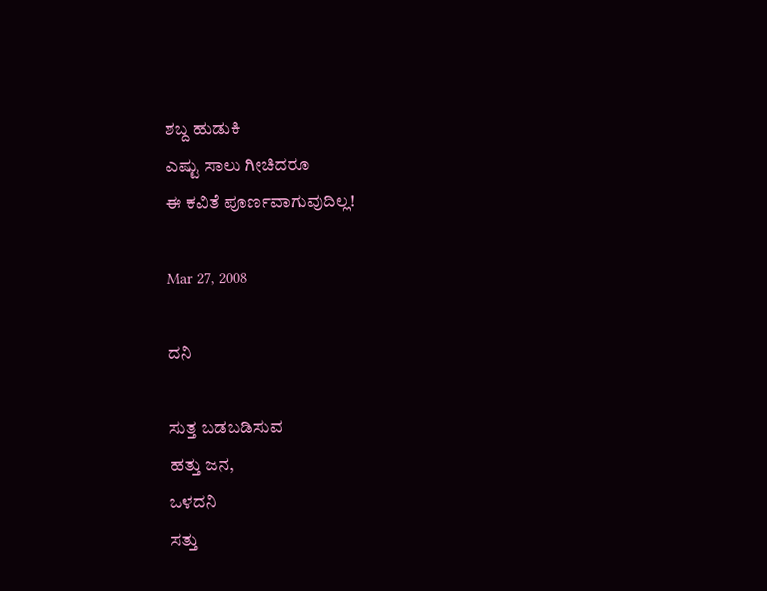ಶಬ್ದ ಹುಡುಕಿ
ಎಷ್ಟು ಸಾಲು ಗೀಚಿದರೂ
ಈ ಕವಿತೆ ಪೂರ್ಣವಾಗುವುದಿಲ್ಲ!

Mar 27, 2008

ದನಿ

ಸುತ್ತ ಬಡಬಡಿಸುವ
ಹತ್ತು ಜನ,
ಒಳದನಿ
ಸತ್ತು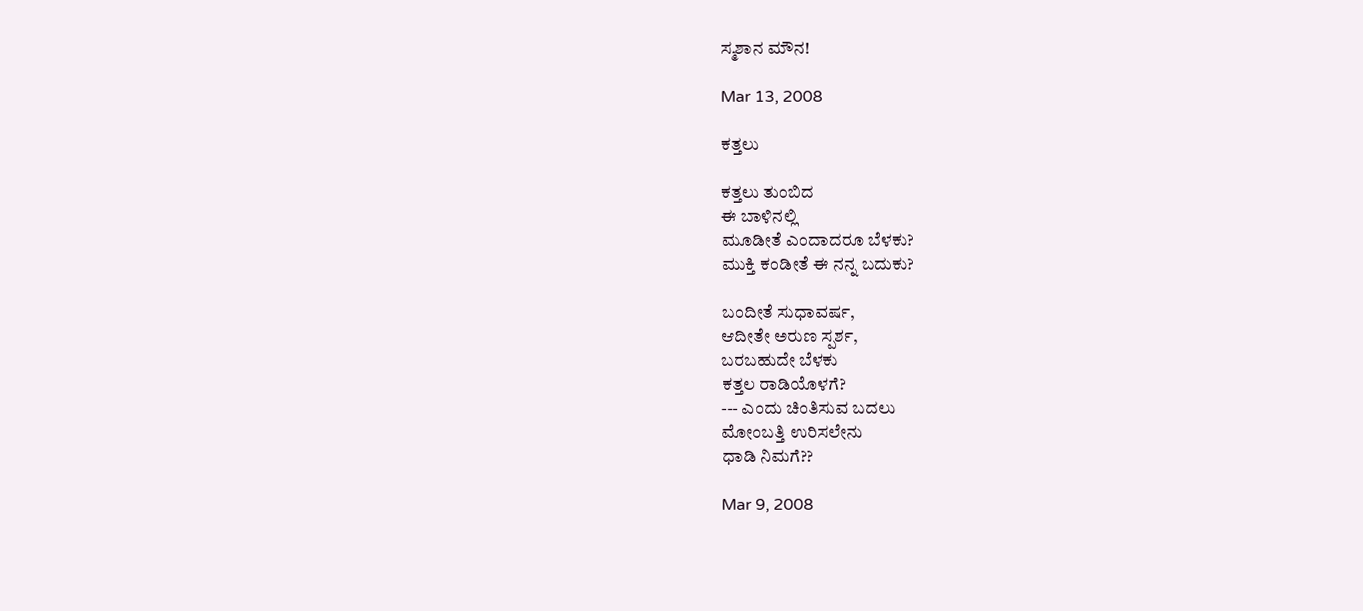ಸ್ಮಶಾನ ಮೌನ!

Mar 13, 2008

ಕತ್ತಲು

ಕತ್ತಲು ತುಂಬಿದ
ಈ ಬಾಳಿನಲ್ಲಿ
ಮೂಡೀತೆ ಎಂದಾದರೂ ಬೆಳಕು?
ಮುಕ್ತಿ ಕಂಡೀತೆ ಈ ನನ್ನ ಬದುಕು?

ಬಂದೀತೆ ಸುಧಾವರ್ಷ,
ಆದೀತೇ ಅರುಣ ಸ್ಪರ್ಶ,
ಬರಬಹುದೇ ಬೆಳಕು
ಕತ್ತಲ ರಾಡಿಯೊಳಗೆ?
--- ಎಂದು ಚಿಂತಿಸುವ ಬದಲು
ಮೋಂಬತ್ತಿ ಉರಿಸಲೇನು
ಧಾಡಿ ನಿಮಗೆ??

Mar 9, 2008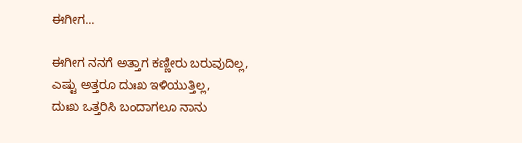ಈಗೀಗ...

ಈಗೀಗ ನನಗೆ ಅತ್ತಾಗ ಕಣ್ಣೀರು ಬರುವುದಿಲ್ಲ,
ಎಷ್ಟು ಅತ್ತರೂ ದುಃಖ ಇಳಿಯುತ್ತಿಲ್ಲ,
ದುಃಖ ಒತ್ತರಿಸಿ ಬಂದಾಗಲೂ ನಾನು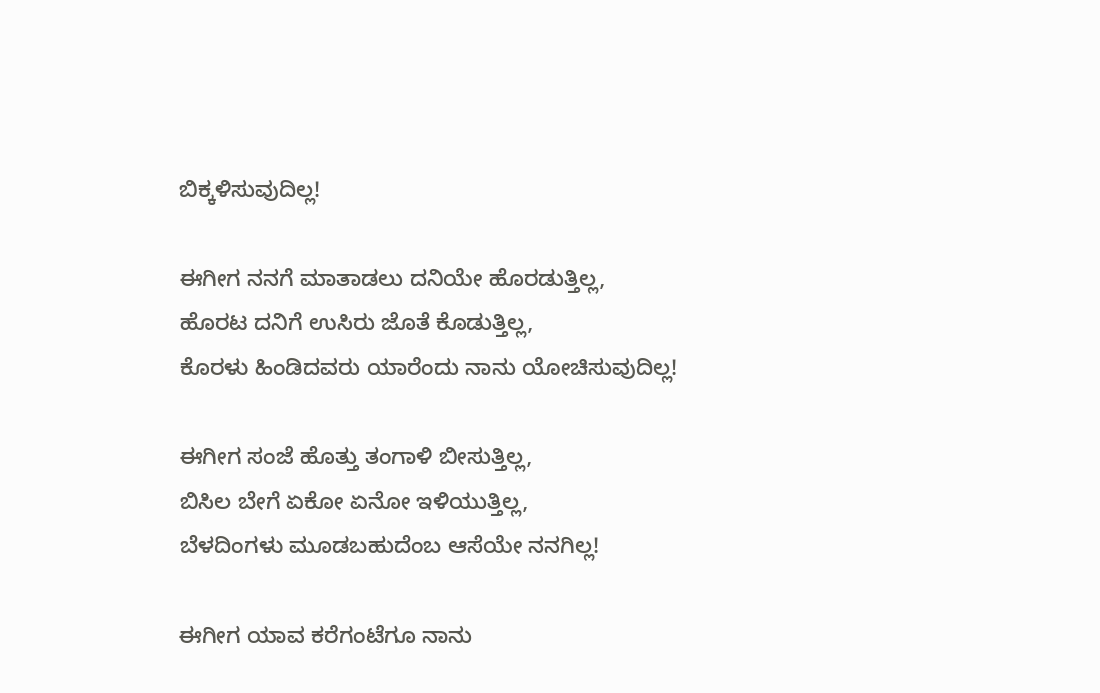ಬಿಕ್ಕಳಿಸುವುದಿಲ್ಲ!

ಈಗೀಗ ನನಗೆ ಮಾತಾಡಲು ದನಿಯೇ ಹೊರಡುತ್ತಿಲ್ಲ,
ಹೊರಟ ದನಿಗೆ ಉಸಿರು ಜೊತೆ ಕೊಡುತ್ತಿಲ್ಲ,
ಕೊರಳು ಹಿಂಡಿದವರು ಯಾರೆಂದು ನಾನು ಯೋಚಿಸುವುದಿಲ್ಲ!

ಈಗೀಗ ಸಂಜೆ ಹೊತ್ತು ತಂಗಾಳಿ ಬೀಸುತ್ತಿಲ್ಲ,
ಬಿಸಿಲ ಬೇಗೆ ಏಕೋ ಏನೋ ಇಳಿಯುತ್ತಿಲ್ಲ,
ಬೆಳದಿಂಗಳು ಮೂಡಬಹುದೆಂಬ ಆಸೆಯೇ ನನಗಿಲ್ಲ!

ಈಗೀಗ ಯಾವ ಕರೆಗಂಟೆಗೂ ನಾನು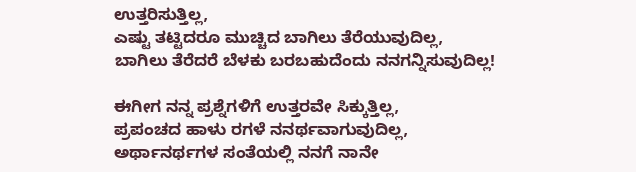ಉತ್ತರಿಸುತ್ತಿಲ್ಲ,
ಎಷ್ಟು ತಟ್ಟಿದರೂ ಮುಚ್ಚಿದ ಬಾಗಿಲು ತೆರೆಯುವುದಿಲ್ಲ,
ಬಾಗಿಲು ತೆರೆದರೆ ಬೆಳಕು ಬರಬಹುದೆಂದು ನನಗನ್ನಿಸುವುದಿಲ್ಲ!

ಈಗೀಗ ನನ್ನ ಪ್ರಶ್ನೆಗಳಿಗೆ ಉತ್ತರವೇ ಸಿಕ್ಕುತ್ತಿಲ್ಲ,
ಪ್ರಪಂಚದ ಹಾಳು ರಗಳೆ ನನರ್ಥವಾಗುವುದಿಲ್ಲ,
ಅರ್ಥಾನರ್ಥಗಳ ಸಂತೆಯಲ್ಲಿ ನನಗೆ ನಾನೇ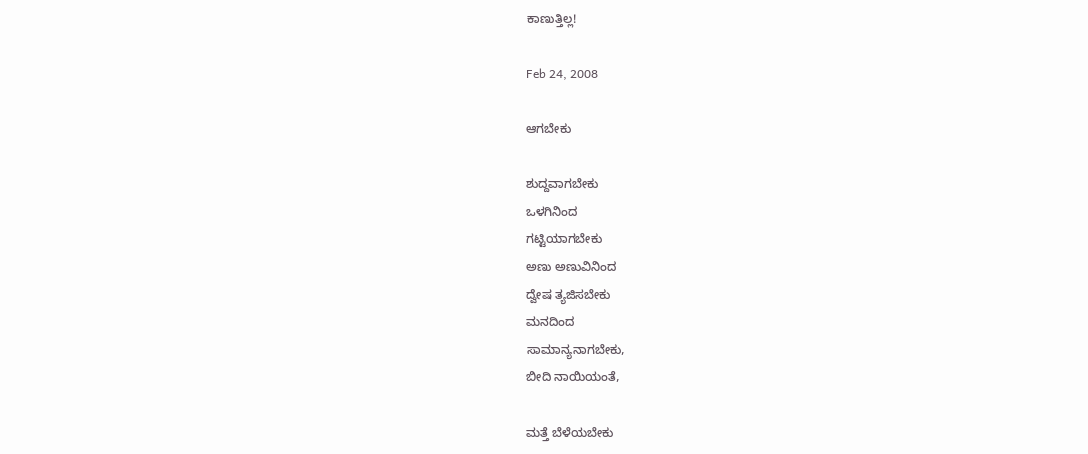ಕಾಣುತ್ತಿಲ್ಲ!

Feb 24, 2008

ಆಗಬೇಕು

ಶುದ್ದವಾಗಬೇಕು
ಒಳಗಿನಿಂದ
ಗಟ್ಟಿಯಾಗಬೇಕು
ಅಣು ಅಣುವಿನಿಂದ
ದ್ವೇಷ ತ್ಯಜಿಸಬೇಕು
ಮನದಿಂದ
ಸಾಮಾನ್ಯನಾಗಬೇಕು,
ಬೀದಿ ನಾಯಿಯಂತೆ,

ಮತ್ತೆ ಬೆಳೆಯಬೇಕು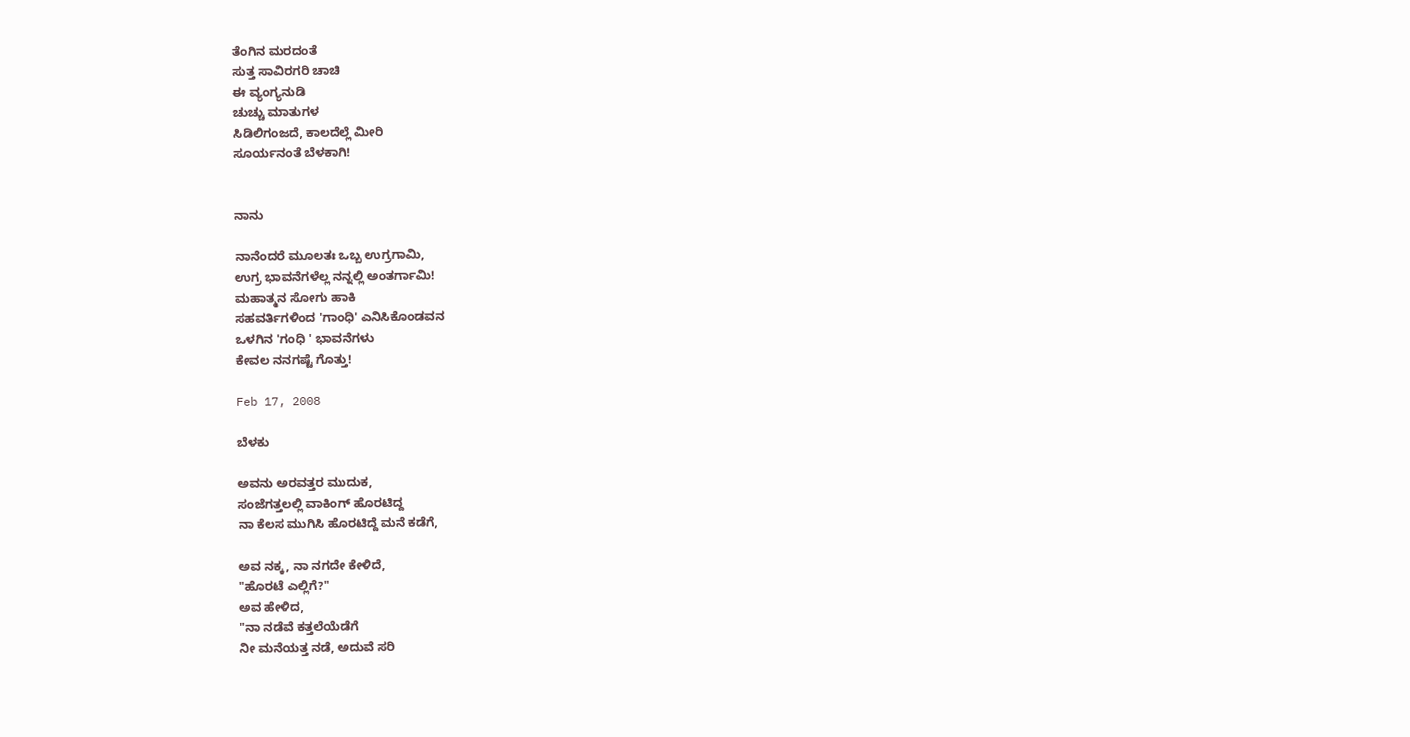ತೆಂಗಿನ ಮರದಂತೆ
ಸುತ್ತ ಸಾವಿರಗರಿ ಚಾಚಿ
ಈ ವ್ಯಂಗ್ಯನುಡಿ
ಚುಚ್ಚು ಮಾತುಗಳ
ಸಿಡಿಲಿಗಂಜದೆ, ಕಾಲದೆಲ್ಲೆ ಮೀರಿ
ಸೂರ್ಯನಂತೆ ಬೆಳಕಾಗಿ!


ನಾನು

ನಾನೆಂದರೆ ಮೂಲತಃ ಒಬ್ಬ ಉಗ್ರಗಾಮಿ,
ಉಗ್ರ ಭಾವನೆಗಳೆಲ್ಲ ನನ್ನಲ್ಲಿ ಅಂತರ್ಗಾಮಿ!
ಮಹಾತ್ಮನ ಸೋಗು ಹಾಕಿ
ಸಹವರ್ತಿಗಳಿಂದ 'ಗಾಂಧಿ' ಎನಿಸಿಕೊಂಡವನ
ಒಳಗಿನ 'ಗಂಧಿ ' ಭಾವನೆಗಳು
ಕೇವಲ ನನಗಷ್ಟೆ ಗೊತ್ತು!

Feb 17, 2008

ಬೆಳಕು

ಅವನು ಅರವತ್ತರ ಮುದುಕ,
ಸಂಜೆಗತ್ತಲಲ್ಲಿ ವಾಕಿಂಗ್ ಹೊರಟಿದ್ದ
ನಾ ಕೆಲಸ ಮುಗಿಸಿ ಹೊರಟಿದ್ದೆ ಮನೆ ಕಡೆಗೆ,

ಅವ ನಕ್ಕ, ನಾ ನಗದೇ ಕೇಳಿದೆ,
"ಹೊರಟೆ ಎಲ್ಲಿಗೆ?"
ಅವ ಹೇಳಿದ,
"ನಾ ನಡೆವೆ ಕತ್ತಲೆಯೆಡೆಗೆ
ನೀ ಮನೆಯತ್ತ ನಡೆ, ಅದುವೆ ಸರಿ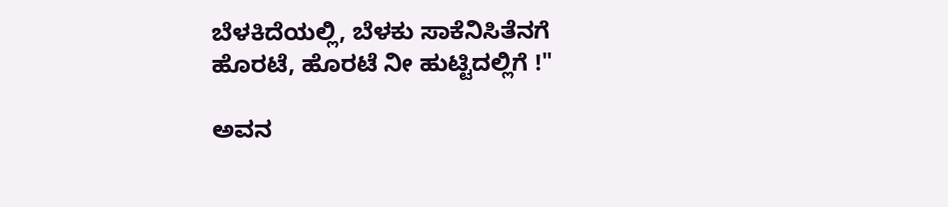ಬೆಳಕಿದೆಯಲ್ಲಿ, ಬೆಳಕು ಸಾಕೆನಿಸಿತೆನಗೆ
ಹೊರಟೆ, ಹೊರಟೆ ನೀ ಹುಟ್ಟಿದಲ್ಲಿಗೆ !"

ಅವನ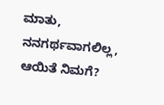ಮಾತು, ನನಗರ್ಥವಾಗಲಿಲ್ಲ,
ಆಯಿತೆ ನಿಮಗೆ?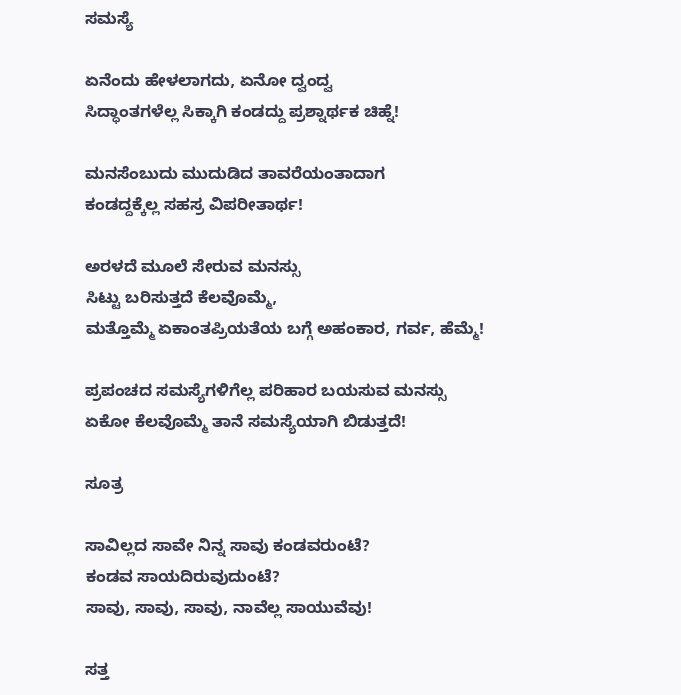ಸಮಸ್ಯೆ

ಏನೆಂದು ಹೇಳಲಾಗದು, ಏನೋ ದ್ವಂದ್ವ
ಸಿದ್ಧಾಂತಗಳೆಲ್ಲ ಸಿಕ್ಕಾಗಿ ಕಂಡದ್ದು ಪ್ರಶ್ನಾರ್ಥಕ ಚಿಹ್ನೆ!

ಮನಸೆಂಬುದು ಮುದುಡಿದ ತಾವರೆಯಂತಾದಾಗ
ಕಂಡದ್ದಕ್ಕೆಲ್ಲ ಸಹಸ್ರ ವಿಪರೀತಾರ್ಥ!

ಅರಳದೆ ಮೂಲೆ ಸೇರುವ ಮನಸ್ಸು
ಸಿಟ್ಟು ಬರಿಸುತ್ತದೆ ಕೆಲವೊಮ್ಮೆ,
ಮತ್ತೊಮ್ಮೆ ಏಕಾಂತಪ್ರಿಯತೆಯ ಬಗ್ಗೆ ಅಹಂಕಾರ, ಗರ್ವ, ಹೆಮ್ಮೆ!

ಪ್ರಪಂಚದ ಸಮಸ್ಯೆಗಳಿಗೆಲ್ಲ ಪರಿಹಾರ ಬಯಸುವ ಮನಸ್ಸು
ಏಕೋ ಕೆಲವೊಮ್ಮೆ ತಾನೆ ಸಮಸ್ಯೆಯಾಗಿ ಬಿಡುತ್ತದೆ!

ಸೂತ್ರ

ಸಾವಿಲ್ಲದ ಸಾವೇ ನಿನ್ನ ಸಾವು ಕಂಡವರುಂಟೆ?
ಕಂಡವ ಸಾಯದಿರುವುದುಂಟೆ?
ಸಾವು, ಸಾವು, ಸಾವು, ನಾವೆಲ್ಲ ಸಾಯುವೆವು!

ಸತ್ತ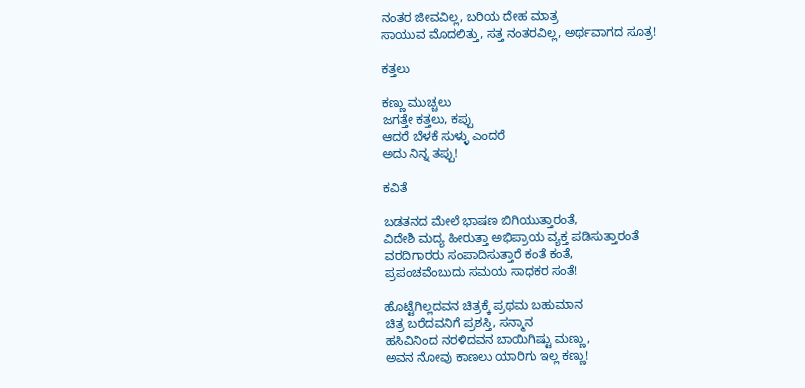ನಂತರ ಜೀವವಿಲ್ಲ, ಬರಿಯ ದೇಹ ಮಾತ್ರ
ಸಾಯುವ ಮೊದಲಿತ್ತು, ಸತ್ತ ನಂತರವಿಲ್ಲ, ಅರ್ಥವಾಗದ ಸೂತ್ರ!

ಕತ್ತಲು

ಕಣ್ಣು ಮುಚ್ಚಲು
ಜಗತ್ತೇ ಕತ್ತಲು, ಕಪ್ಪು
ಆದರೆ ಬೆಳಕೆ ಸುಳ್ಳು ಎಂದರೆ
ಅದು ನಿನ್ನ ತಪ್ಪು!

ಕವಿತೆ

ಬಡತನದ ಮೇಲೆ ಭಾಷಣ ಬಿಗಿಯುತ್ತಾರಂತೆ,
ವಿದೇಶಿ ಮದ್ಯ ಹೀರುತ್ತಾ ಅಭಿಪ್ರಾಯ ವ್ಯಕ್ತ ಪಡಿಸುತ್ತಾರಂತೆ
ವರದಿಗಾರರು ಸಂಪಾದಿಸುತ್ತಾರೆ ಕಂತೆ ಕಂತೆ,
ಪ್ರಪಂಚವೆಂಬುದು ಸಮಯ ಸಾಧಕರ ಸಂತೆ!

ಹೊಟ್ಟೆಗಿಲ್ಲದವನ ಚಿತ್ರಕ್ಕೆ ಪ್ರಥಮ ಬಹುಮಾನ
ಚಿತ್ರ ಬರೆದವನಿಗೆ ಪ್ರಶಸ್ತಿ, ಸನ್ಮಾನ
ಹಸಿವಿನಿಂದ ನರಳಿದವನ ಬಾಯಿಗಿಷ್ಟು ಮಣ್ಣು,
ಅವನ ನೋವು ಕಾಣಲು ಯಾರಿಗು ಇಲ್ಲ ಕಣ್ಣು!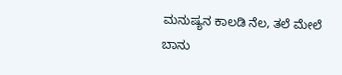ಮನುಷ್ಯನ ಕಾಲಡಿ ನೆಲ, ತಲೆ ಮೇಲೆ ಬಾನು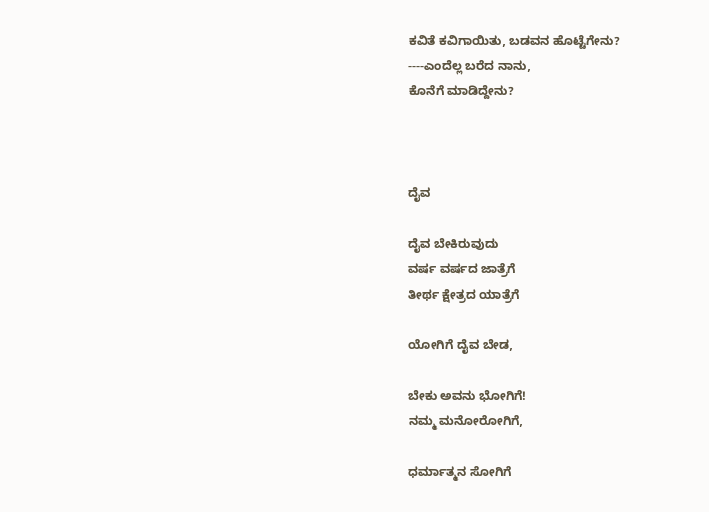ಕವಿತೆ ಕವಿಗಾಯಿತು, ಬಡವನ ಹೊಟ್ಟೆಗೇನು?
----ಎಂದೆಲ್ಲ ಬರೆದ ನಾನು,
ಕೊನೆಗೆ ಮಾಡಿದ್ದೇನು?



ದೈವ

ದೈವ ಬೇಕಿರುವುದು
ವರ್ಷ ವರ್ಷದ ಜಾತ್ರೆಗೆ
ತೀರ್ಥ ಕ್ಷೇತ್ರದ ಯಾತ್ರೆಗೆ

ಯೋಗಿಗೆ ದೈವ ಬೇಡ,

ಬೇಕು ಅವನು ಭೋಗಿಗೆ!
ನಮ್ಮ ಮನೋರೋಗಿಗೆ,

ಧರ್ಮಾತ್ಮನ ಸೋಗಿಗೆ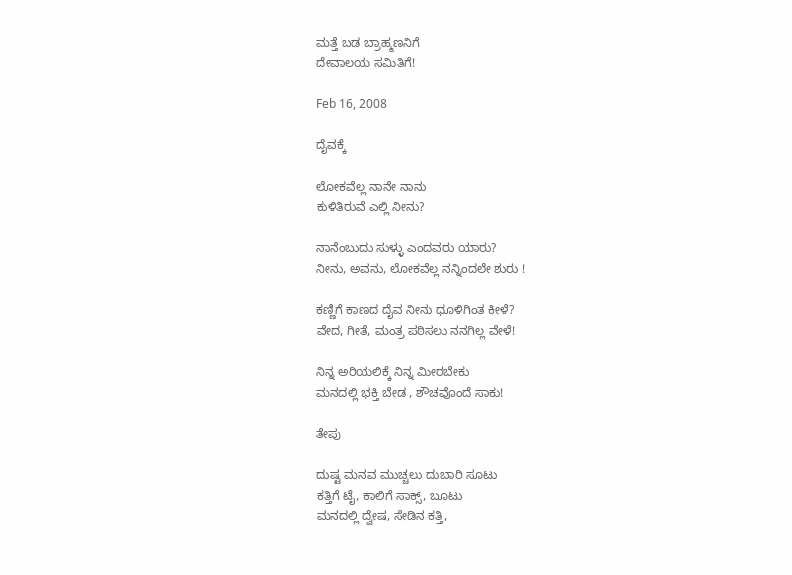ಮತ್ತೆ ಬಡ ಬ್ರಾಹ್ಮಣನಿಗೆ
ದೇವಾಲಯ ಸಮಿತಿಗೆ!

Feb 16, 2008

ದೈವಕ್ಕೆ

ಲೋಕವೆಲ್ಲ ನಾನೇ ನಾನು
ಕುಳಿತಿರುವೆ ಎಲ್ಲಿ ನೀನು?

ನಾನೆಂಬುದು ಸುಳ್ಳು ಎಂದವರು ಯಾರು?
ನೀನು, ಅವನು, ಲೋಕವೆಲ್ಲ ನನ್ನಿಂದಲೇ ಶುರು !

ಕಣ್ಣಿಗೆ ಕಾಣದ ದೈವ ನೀನು ಧೂಳಿಗಿಂತ ಕೀಳೆ?
ವೇದ, ಗೀತೆ, ಮಂತ್ರ ಪಠಿಸಲು ನನಗಿಲ್ಲ ವೇಳೆ!

ನಿನ್ನ ಅರಿಯಲಿಕ್ಕೆ ನಿನ್ನ ಮೀರಬೇಕು
ಮನದಲ್ಲಿ ಭಕ್ತಿ ಬೇಡ , ಶೌಚವೊಂದೆ ಸಾಕು!

ತೇಪು

ದುಷ್ಟ ಮನವ ಮುಚ್ಚಲು ದುಬಾರಿ ಸೂಟು
ಕತ್ತಿಗೆ ಟೈ, ಕಾಲಿಗೆ ಸಾಕ್ಸ್, ಬೂಟು
ಮನದಲ್ಲಿ ದ್ವೇಷ, ಸೇಡಿನ ಕತ್ತಿ,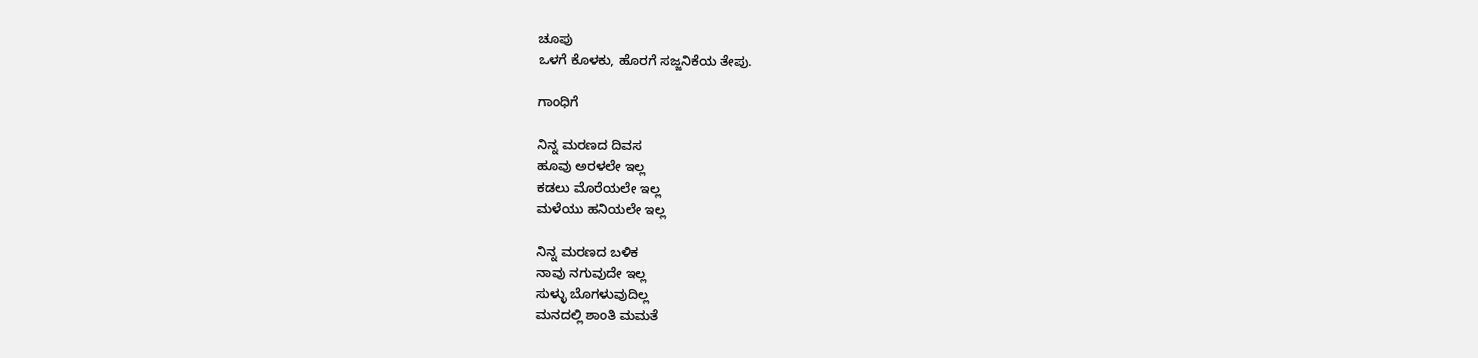ಚೂಪು
ಒಳಗೆ ಕೊಳಕು, ಹೊರಗೆ ಸಜ್ಜನಿಕೆಯ ತೇಪು.

ಗಾಂಧಿಗೆ

ನಿನ್ನ ಮರಣದ ದಿವಸ
ಹೂವು ಅರಳಲೇ ಇಲ್ಲ
ಕಡಲು ಮೊರೆಯಲೇ ಇಲ್ಲ
ಮಳೆಯು ಹನಿಯಲೇ ಇಲ್ಲ

ನಿನ್ನ ಮರಣದ ಬಳಿಕ
ನಾವು ನಗುವುದೇ ಇಲ್ಲ
ಸುಳ್ಳು ಬೊಗಳುವುದಿಲ್ಲ
ಮನದಲ್ಲಿ ಶಾಂತಿ ಮಮತೆ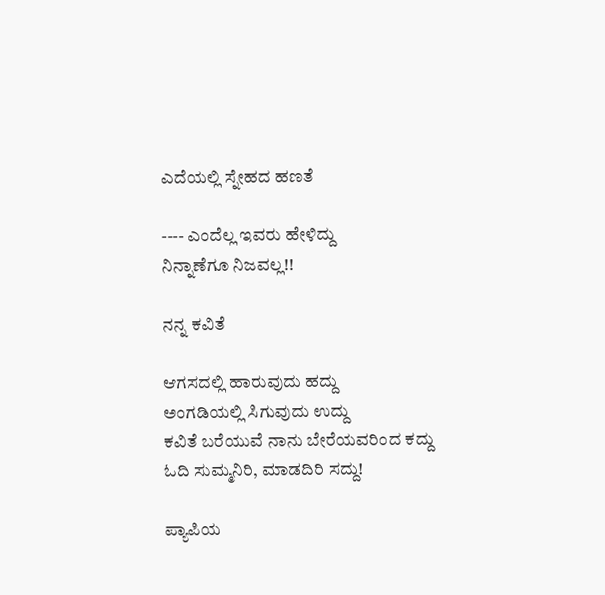ಎದೆಯಲ್ಲಿ ಸ್ನೇಹದ ಹಣತೆ

---- ಎಂದೆಲ್ಲ ಇವರು ಹೇಳಿದ್ದು
ನಿನ್ನಾಣೆಗೂ ನಿಜವಲ್ಲ!!

ನನ್ನ ಕವಿತೆ

ಆಗಸದಲ್ಲಿ ಹಾರುವುದು ಹದ್ದು
ಅಂಗಡಿಯಲ್ಲಿ ಸಿಗುವುದು ಉದ್ದು
ಕವಿತೆ ಬರೆಯುವೆ ನಾನು ಬೇರೆಯವರಿಂದ ಕದ್ದು
ಓದಿ ಸುಮ್ಮನಿರಿ, ಮಾಡದಿರಿ ಸದ್ದು!

ಪ್ಯಾಪಿಯ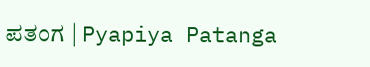ಪತಂಗ | Pyapiya Patanga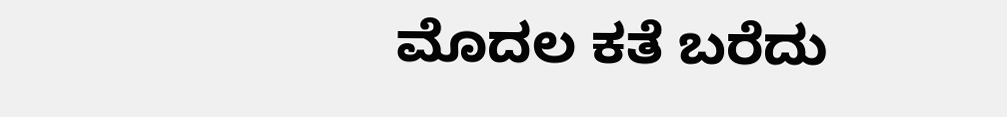ಮೊದಲ ಕತೆ ಬರೆದು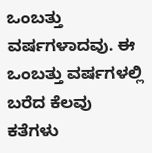ಒಂಬತ್ತು ವರ್ಷಗಳಾದವು. ಈ ಒಂಬತ್ತು ವರ್ಷಗಳಲ್ಲಿ ಬರೆದ ಕೆಲವು ಕತೆಗಳು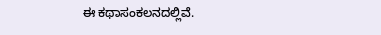ಈ ಕಥಾಸಂಕಲನದಲ್ಲಿವೆ.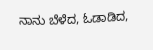ನಾನು ಬೆಳೆದ, ಓಡಾಡಿದ,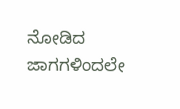ನೋಡಿದ ಜಾಗಗಳಿಂದಲೇ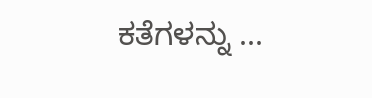ಕತೆಗಳನ್ನು ...